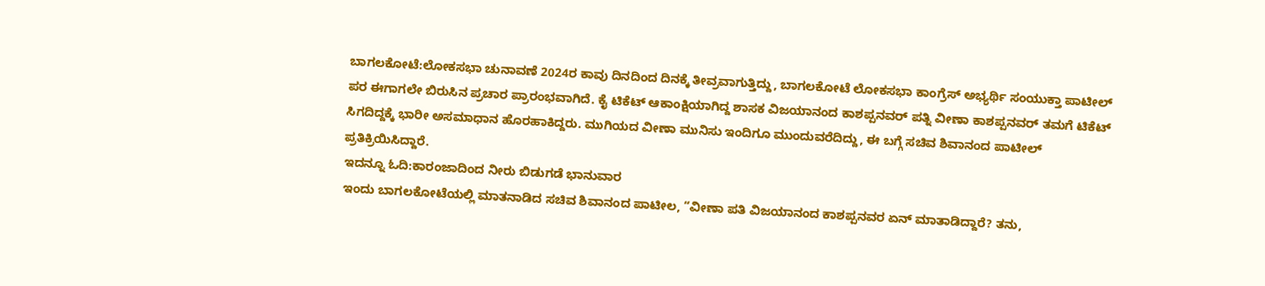ಬಾಗಲಕೋಟೆ:ಲೋಕಸಭಾ ಚುನಾವಣೆ 2024ರ ಕಾವು ದಿನದಿಂದ ದಿನಕ್ಕೆ ತೀವ್ರವಾಗುತ್ತಿದ್ದು, ಬಾಗಲಕೋಟೆ ಲೋಕಸಭಾ ಕಾಂಗ್ರೆಸ್ ಅಭ್ಯರ್ಥಿ ಸಂಯುಕ್ತಾ ಪಾಟೀಲ್ ಪರ ಈಗಾಗಲೇ ಬಿರುಸಿನ ಪ್ರಚಾರ ಪ್ರಾರಂಭವಾಗಿದೆ. ಕೈ ಟಿಕೆಟ್ ಆಕಾಂಕ್ಷಿಯಾಗಿದ್ದ ಶಾಸಕ ವಿಜಯಾನಂದ ಕಾಶಪ್ಪನವರ್ ಪತ್ನಿ ವೀಣಾ ಕಾಶಪ್ಪನವರ್ ತಮಗೆ ಟಿಕೆಟ್ ಸಿಗದಿದ್ದಕ್ಕೆ ಭಾರೀ ಅಸಮಾಧಾನ ಹೊರಹಾಕಿದ್ದರು. ಮುಗಿಯದ ವೀಣಾ ಮುನಿಸು ಇಂದಿಗೂ ಮುಂದುವರೆದಿದ್ದು, ಈ ಬಗ್ಗೆ ಸಚಿವ ಶಿವಾನಂದ ಪಾಟೀಲ್ ಪ್ರತಿಕ್ರಿಯಿಸಿದ್ದಾರೆ.
ಇದನ್ನೂ ಓದಿ:ಕಾರಂಜಾದಿಂದ ನೀರು ಬಿಡುಗಡೆ ಭಾನುವಾರ
ಇಂದು ಬಾಗಲಕೋಟೆಯಲ್ಲಿ ಮಾತನಾಡಿದ ಸಚಿವ ಶಿವಾನಂದ ಪಾಟೀಲ, “ವೀಣಾ ಪತಿ ವಿಜಯಾನಂದ ಕಾಶಪ್ಪನವರ ಏನ್ ಮಾತಾಡಿದ್ದಾರೆ? ತನು,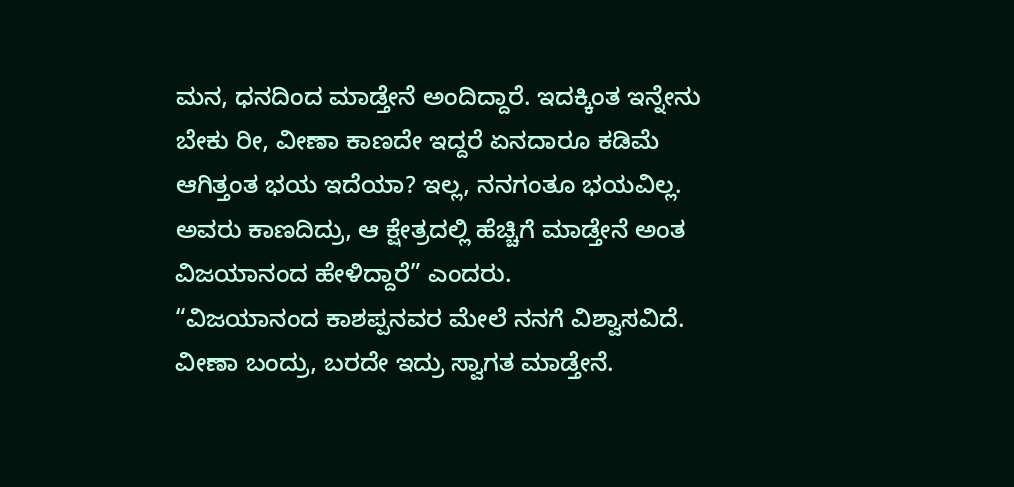ಮನ, ಧನದಿಂದ ಮಾಡ್ತೇನೆ ಅಂದಿದ್ದಾರೆ. ಇದಕ್ಕಿಂತ ಇನ್ನೇನು ಬೇಕು ರೀ, ವೀಣಾ ಕಾಣದೇ ಇದ್ದರೆ ಏನದಾರೂ ಕಡಿಮೆ ಆಗಿತ್ತಂತ ಭಯ ಇದೆಯಾ? ಇಲ್ಲ, ನನಗಂತೂ ಭಯವಿಲ್ಲ. ಅವರು ಕಾಣದಿದ್ರು, ಆ ಕ್ಷೇತ್ರದಲ್ಲಿ ಹೆಚ್ಚಿಗೆ ಮಾಡ್ತೇನೆ ಅಂತ ವಿಜಯಾನಂದ ಹೇಳಿದ್ದಾರೆ” ಎಂದರು.
“ವಿಜಯಾನಂದ ಕಾಶಪ್ಪನವರ ಮೇಲೆ ನನಗೆ ವಿಶ್ವಾಸವಿದೆ. ವೀಣಾ ಬಂದ್ರು, ಬರದೇ ಇದ್ರು ಸ್ವಾಗತ ಮಾಡ್ತೇನೆ.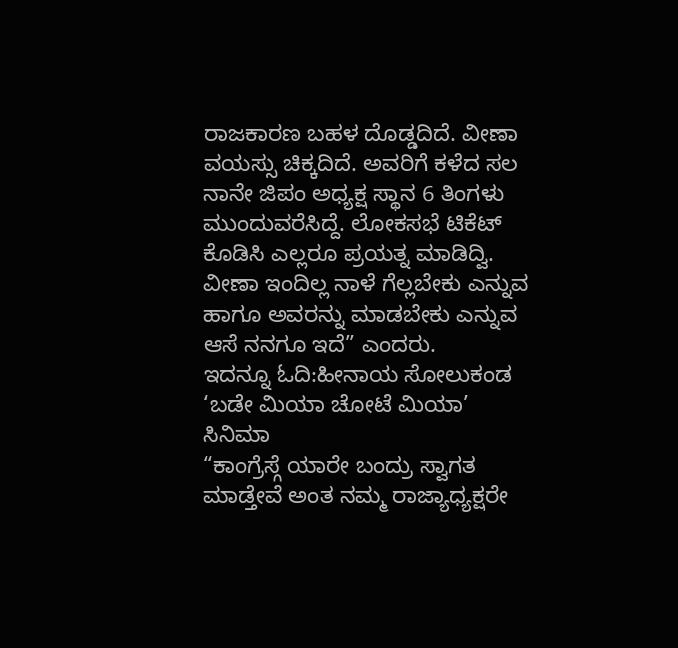ರಾಜಕಾರಣ ಬಹಳ ದೊಡ್ಡದಿದೆ. ವೀಣಾ ವಯಸ್ಸು ಚಿಕ್ಕದಿದೆ. ಅವರಿಗೆ ಕಳೆದ ಸಲ ನಾನೇ ಜಿಪಂ ಅಧ್ಯಕ್ಷ ಸ್ಥಾನ 6 ತಿಂಗಳು ಮುಂದುವರೆಸಿದ್ದೆ. ಲೋಕಸಭೆ ಟಿಕೆಟ್ ಕೊಡಿಸಿ ಎಲ್ಲರೂ ಪ್ರಯತ್ನ ಮಾಡಿದ್ವಿ. ವೀಣಾ ಇಂದಿಲ್ಲ ನಾಳೆ ಗೆಲ್ಲಬೇಕು ಎನ್ನುವ ಹಾಗೂ ಅವರನ್ನು ಮಾಡಬೇಕು ಎನ್ನುವ ಆಸೆ ನನಗೂ ಇದೆ” ಎಂದರು.
ಇದನ್ನೂ ಓದಿ:ಹೀನಾಯ ಸೋಲುಕಂಡ ‘ಬಡೇ ಮಿಯಾ ಚೋಟೆ ಮಿಯಾ’ ಸಿನಿಮಾ
“ಕಾಂಗ್ರೆಸ್ಗೆ ಯಾರೇ ಬಂದ್ರು ಸ್ವಾಗತ ಮಾಡ್ತೇವೆ ಅಂತ ನಮ್ಮ ರಾಜ್ಯಾಧ್ಯಕ್ಷರೇ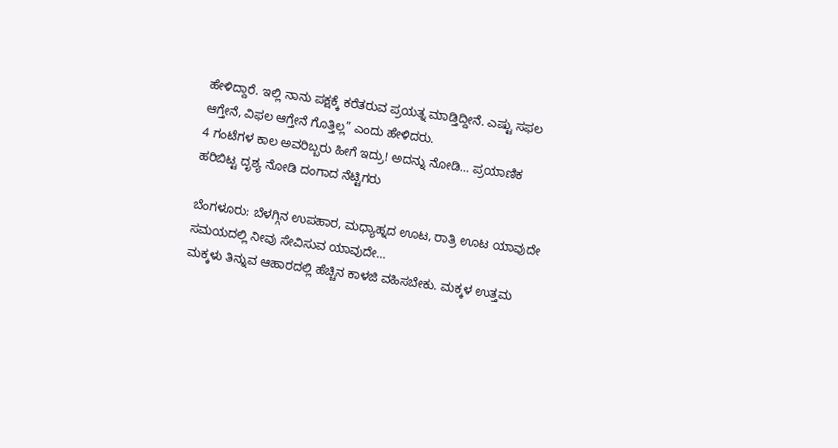ಹೇಳಿದ್ದಾರೆ. ಇಲ್ಲಿ ನಾನು ಪಕ್ಷಕ್ಕೆ ಕರೆತರುವ ಪ್ರಯತ್ನ ಮಾಡ್ತಿದ್ದೀನೆ. ಎಷ್ಟು ಸಫಲ ಆಗ್ತೇನೆ, ವಿಫಲ ಆಗ್ತೇನೆ ಗೊತ್ತಿಲ್ಲ” ಎಂದು ಹೇಳಿದರು.
4 ಗಂಟೆಗಳ ಕಾಲ ಅವರಿಬ್ಬರು ಹೀಗೆ ಇದ್ರು! ಅದನ್ನು ನೋಡಿ… ಪ್ರಯಾಣಿಕ ಹರಿಬಿಟ್ಟ ದೃಶ್ಯ ನೋಡಿ ದಂಗಾದ ನೆಟ್ಟಿಗರು

ಬೆಂಗಳೂರು: ಬೆಳಗ್ಗಿನ ಉಪಹಾರ, ಮಧ್ಯಾಹ್ನದ ಊಟ, ರಾತ್ರಿ ಊಟ ಯಾವುದೇ ಸಮಯದಲ್ಲಿ ನೀವು ಸೇವಿಸುವ ಯಾವುದೇ…
ಮಕ್ಕಳು ತಿನ್ನುವ ಆಹಾರದಲ್ಲಿ ಹೆಚ್ಚಿನ ಕಾಳಜಿ ವಹಿಸಬೇಕು. ಮಕ್ಕಳ ಉತ್ತಮ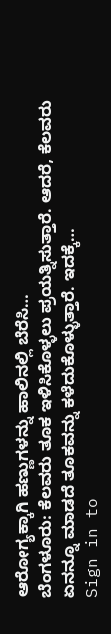ಆರೋಗ್ಯಕ್ಕಾಗಿ ಹಣ್ಣುಗಳನ್ನು ಹಾಲಿನಲ್ಲಿ ಬೆರೆಸಿ…
ಬೆಂಗಳೂರು: ಕೆಲವರು ತೂಕ ಇಳಿಸಿಕೊಳ್ಳಲು ಪ್ರಯತ್ನಿಸುತ್ತಾರೆ. ಆದರೆ, ಕೆಲವರು ಏನನ್ನೂ ಮಾಡದೆ ತೂಕವನ್ನು ಕಳೆದುಕೊಳ್ಳುತ್ತಾರೆ. ಇದಕ್ಕೆ…
Sign in to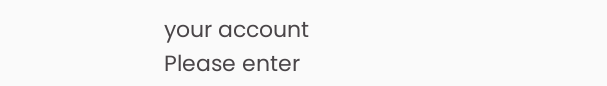your account
Please enter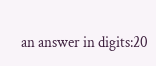an answer in digits:20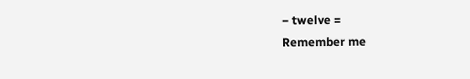− twelve =
Remember me